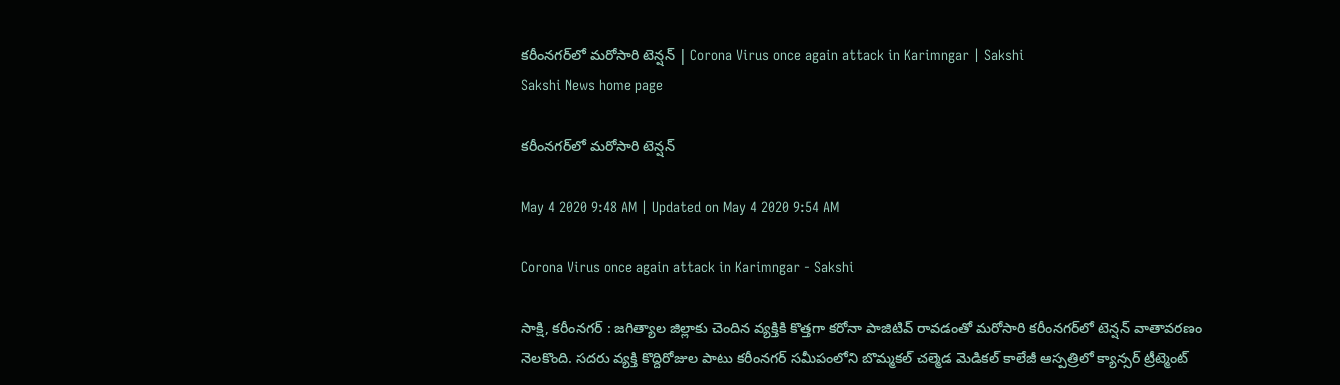కరీంనగర్‌లో మరోసారి టెన్షన్ | Corona Virus once again attack in Karimngar | Sakshi
Sakshi News home page

కరీంనగర్‌లో మరోసారి టెన్షన్

May 4 2020 9:48 AM | Updated on May 4 2020 9:54 AM

Corona Virus once again attack in Karimngar - Sakshi

సాక్షి, కరీంనగర్‌ : జగిత్యాల జిల్లాకు చెందిన వ్యక్తికి కొత్తగా కరోనా పాజిటివ్ రావడంతో మరోసారి కరీంనగర్‌లో టెన్షన్ వాతావరణం నెలకొంది. సదరు వ్యక్తి కొద్దిరోజుల పాటు కరీంనగర్ సమీపంలోని బొమ్మకల్ చల్మెడ మెడికల్ కాలేజీ ఆస్పత్రిలో క్యాన్సర్ ట్రీట్మెంట్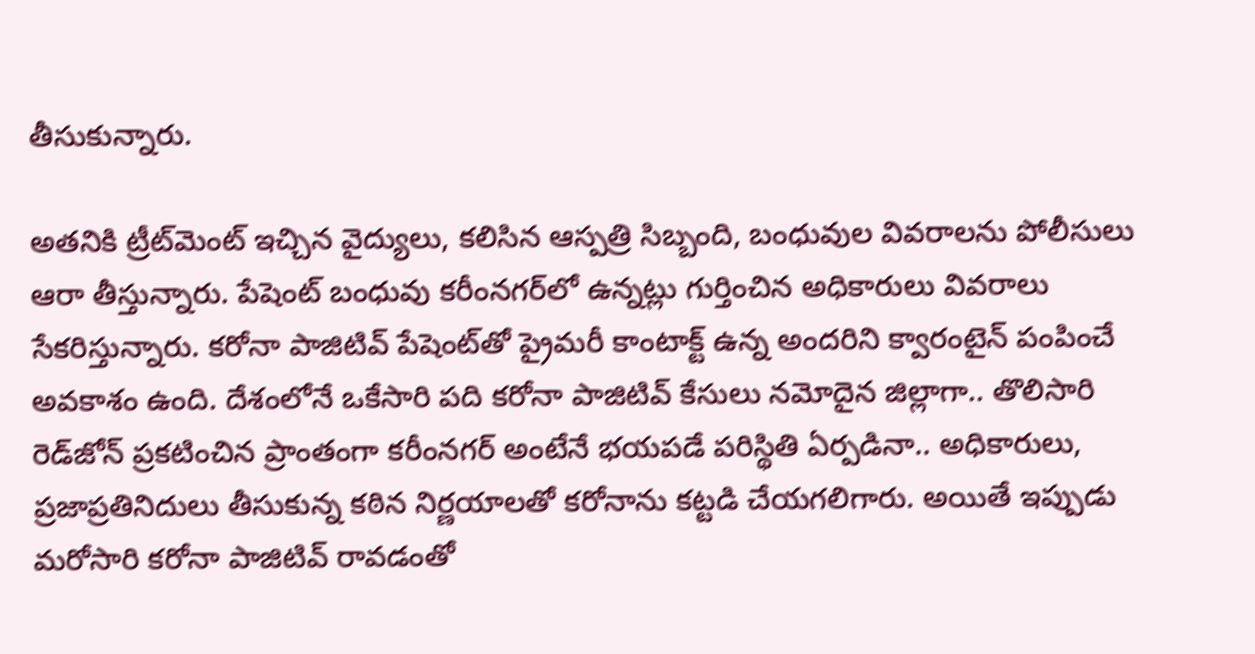తీసుకున్నారు.

అతనికి ట్రీట్‌మెంట్ ఇచ్చిన వైద్యులు, కలిసిన ఆస్పత్రి సిబ్బంది, బంధువుల వివరాలను పోలీసులు ఆరా తీస్తున్నారు. పేషెంట్ బంధువు కరీంనగర్‌లో ఉన్నట్లు గుర్తించిన అధికారులు వివరాలు సేకరిస్తున్నారు. కరోనా పాజిటివ్ పేషెంట్‌తో ప్రైమరీ కాంటాక్ట్ ఉన్న అందరిని క్వారంటైన్ పంపించే అవకాశం ఉంది. దేశంలోనే ఒకేసారి పది కరోనా పాజిటివ్‌ కేసులు నమోదైన జిల్లాగా.. తొలిసారి రెడ్‌జోన్‌ ప్రకటించిన ప్రాంతంగా కరీంనగర్‌ అంటేనే భయపడే పరిస్థితి ఏర్పడినా.. అధికారులు, ప్రజాప్రతినిదులు తీసుకున్న కఠిన నిర్ణయాలతో కరోనాను కట్టడి చేయగలిగారు. అయితే ఇప్పుడు మరోసారి కరోనా పాజిటివ్‌ రావడంతో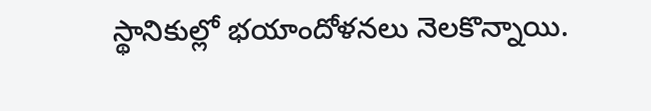స్థానికుల్లో భయాందోళనలు నెలకొన్నాయి.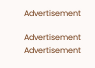Advertisement

Advertisement
Advertisement